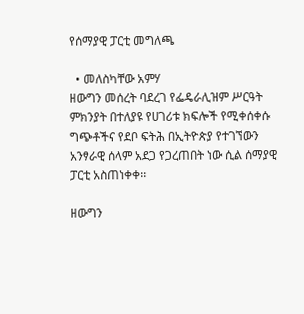የሰማያዊ ፓርቲ መግለጫ

  • መለስካቸው አምሃ
ዘውግን መሰረት ባደረገ የፌዴራሊዝም ሥርዓት ምክንያት በተለያዩ የሀገሪቱ ክፍሎች የሚቀሰቀሱ ግጭቶችና የደቦ ፍትሕ በኢትዮጵያ የተገኘውን አንፃራዊ ሰላም አደጋ የጋረጠበት ነው ሲል ሰማያዊ ፓርቲ አስጠነቀቀ፡፡

ዘውግን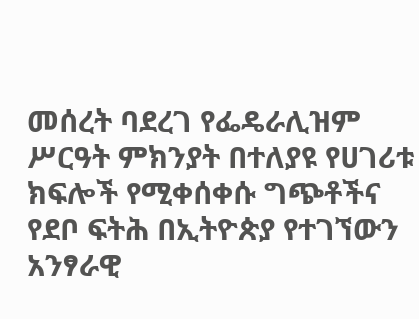መሰረት ባደረገ የፌዴራሊዝም ሥርዓት ምክንያት በተለያዩ የሀገሪቱ ክፍሎች የሚቀሰቀሱ ግጭቶችና የደቦ ፍትሕ በኢትዮጵያ የተገኘውን አንፃራዊ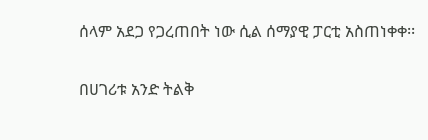ሰላም አደጋ የጋረጠበት ነው ሲል ሰማያዊ ፓርቲ አስጠነቀቀ፡፡

በሀገሪቱ አንድ ትልቅ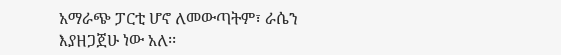አማራጭ ፓርቲ ሆኖ ለመውጣትም፣ ራሴን እያዘጋጀሁ ነው አለ፡፡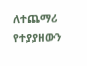ለተጨማሪ የተያያዘውን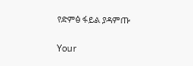የድምፅ ፋይል ያዳምጡ

Your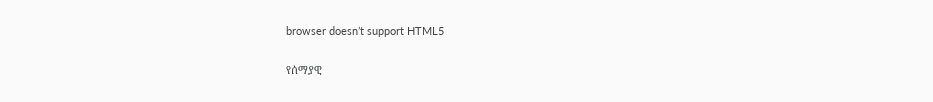browser doesn’t support HTML5

የሰማያዊ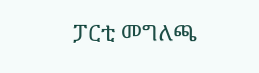ፓርቲ መግለጫ